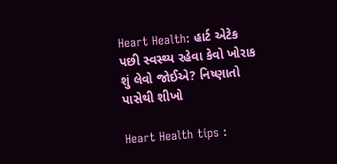Heart Health: હાર્ટ એટેક પછી સ્વસ્થ્ય રહેવા કેવો ખોરાક શું લેવો જોઈએ? નિષ્ણાતો પાસેથી શીખો

Heart Health tips :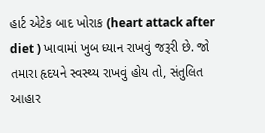હાર્ટ એટેક બાદ ખોરાક (heart attack after diet ) ખાવામાં ખુબ ધ્યાન રાખવું જરૂરી છે. જો તમારા હૃદયને સ્વસ્થ્ય રાખવું હોય તો, સંતુલિત આહાર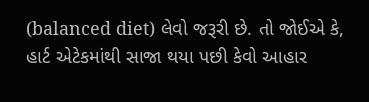(balanced diet) લેવો જરૂરી છે. તો જોઈએ કે, હાર્ટ એટેકમાંથી સાજા થયા પછી કેવો આહાર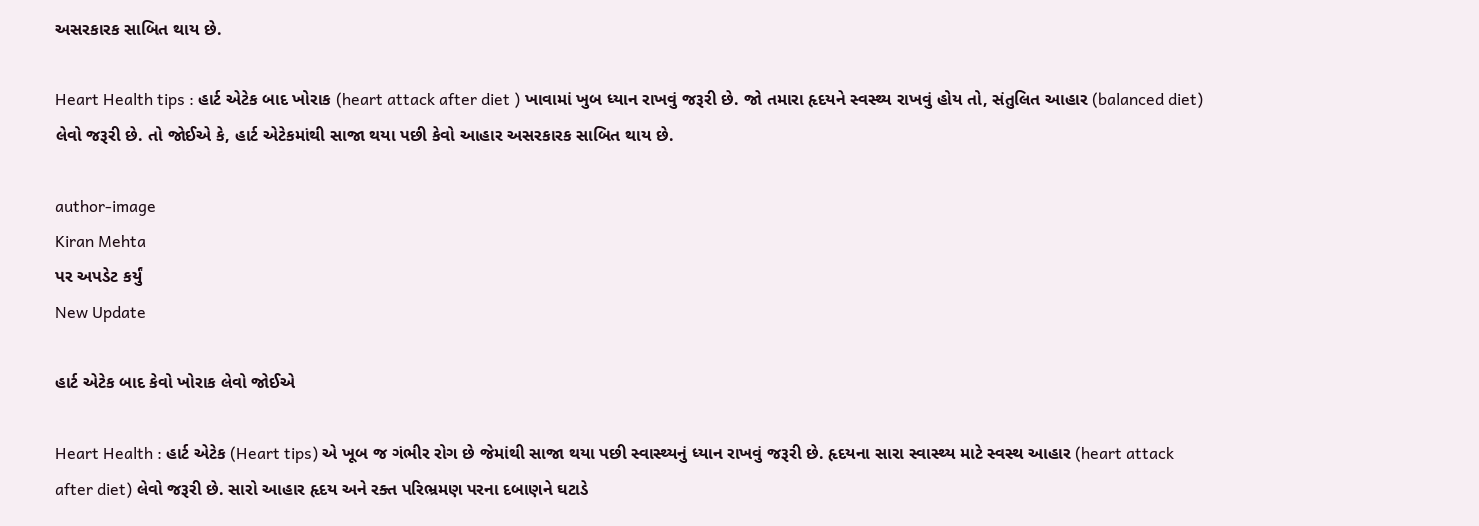અસરકારક સાબિત થાય છે.

Heart Health tips : હાર્ટ એટેક બાદ ખોરાક (heart attack after diet ) ખાવામાં ખુબ ધ્યાન રાખવું જરૂરી છે. જો તમારા હૃદયને સ્વસ્થ્ય રાખવું હોય તો, સંતુલિત આહાર (balanced diet) લેવો જરૂરી છે. તો જોઈએ કે, હાર્ટ એટેકમાંથી સાજા થયા પછી કેવો આહાર અસરકારક સાબિત થાય છે.

author-image
Kiran Mehta
પર અપડેટ કર્યું
New Update

હાર્ટ એટેક બાદ કેવો ખોરાક લેવો જોઈએ

Heart Health : હાર્ટ એટેક (Heart tips) એ ખૂબ જ ગંભીર રોગ છે જેમાંથી સાજા થયા પછી સ્વાસ્થ્યનું ધ્યાન રાખવું જરૂરી છે. હૃદયના સારા સ્વાસ્થ્ય માટે સ્વસ્થ આહાર (heart attack after diet) લેવો જરૂરી છે. સારો આહાર હૃદય અને રક્ત પરિભ્રમણ પરના દબાણને ઘટાડે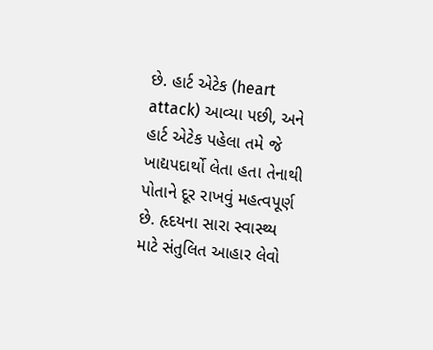છે. હાર્ટ એટેક (heart attack) આવ્યા પછી, અને હાર્ટ એટેક પહેલા તમે જે ખાદ્યપદાર્થો લેતા હતા તેનાથી પોતાને દૂર રાખવું મહત્વપૂર્ણ છે. હૃદયના સારા સ્વાસ્થ્ય માટે સંતુલિત આહાર લેવો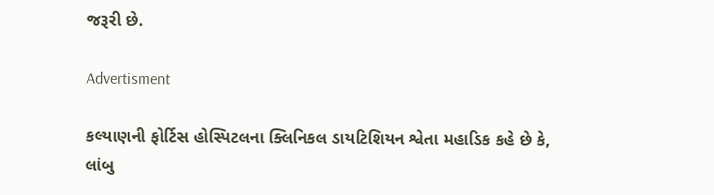જરૂરી છે.

Advertisment

કલ્યાણની ફોર્ટિસ હોસ્પિટલના ક્લિનિકલ ડાયટિશિયન શ્વેતા મહાડિક કહે છે કે, લાંબુ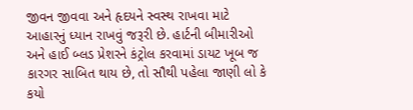જીવન જીવવા અને હૃદયને સ્વસ્થ રાખવા માટે આહારનું ધ્યાન રાખવું જરૂરી છે. હાર્ટની બીમારીઓ અને હાઈ બ્લડ પ્રેશરને કંટ્રોલ કરવામાં ડાયટ ખૂબ જ કારગર સાબિત થાય છે, તો સૌથી પહેલા જાણી લો કે કયો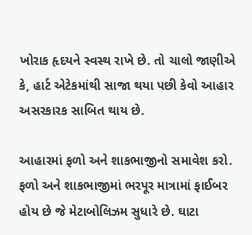ખોરાક હૃદયને સ્વસ્થ રાખે છે. તો ચાલો જાણીએ કે, હાર્ટ એટેકમાંથી સાજા થયા પછી કેવો આહાર અસરકારક સાબિત થાય છે.

આહારમાં ફળો અને શાકભાજીનો સમાવેશ કરો. ફળો અને શાકભાજીમાં ભરપૂર માત્રામાં ફાઈબર હોય છે જે મેટાબોલિઝમ સુધારે છે. ઘાટા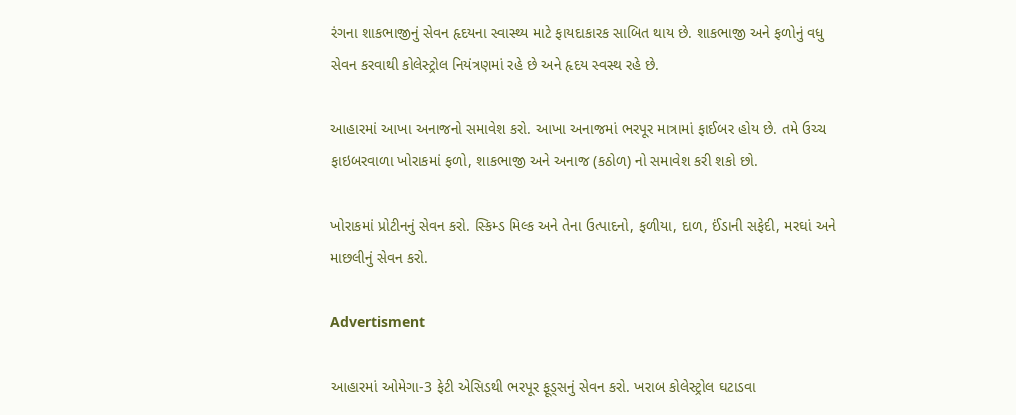રંગના શાકભાજીનું સેવન હૃદયના સ્વાસ્થ્ય માટે ફાયદાકારક સાબિત થાય છે. શાકભાજી અને ફળોનું વધુ સેવન કરવાથી કોલેસ્ટ્રોલ નિયંત્રણમાં રહે છે અને હૃદય સ્વસ્થ રહે છે.

આહારમાં આખા અનાજનો સમાવેશ કરો. આખા અનાજમાં ભરપૂર માત્રામાં ફાઈબર હોય છે. તમે ઉચ્ચ ફાઇબરવાળા ખોરાકમાં ફળો, શાકભાજી અને અનાજ (કઠોળ) નો સમાવેશ કરી શકો છો.

ખોરાકમાં પ્રોટીનનું સેવન કરો. સ્કિમ્ડ મિલ્ક અને તેના ઉત્પાદનો, ફળીયા, દાળ, ઈંડાની સફેદી, મરઘાં અને માછલીનું સેવન કરો.

Advertisment

આહારમાં ઓમેગા-3 ફેટી એસિડથી ભરપૂર ફૂડ્સનું સેવન કરો. ખરાબ કોલેસ્ટ્રોલ ઘટાડવા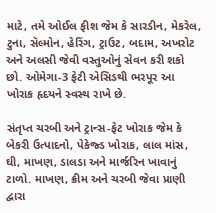માટે, તમે ઓઈલ ફીશ જેમ કે સારડીન, મેકરેલ, ટુના, સૅલ્મોન, હેરિંગ, ટ્રાઉટ, બદામ, અખરોટ અને અલસી જેવી વસ્તુઓનું સેવન કરી શકો છો. ઓમેગા-3 ફેટી એસિડથી ભરપૂર આ ખોરાક હૃદયને સ્વસ્થ રાખે છે.

સંતૃપ્ત ચરબી અને ટ્રાન્સ-ફેટ ખોરાક જેમ કે બેકરી ઉત્પાદનો, પેકેજ્ડ ખોરાક, લાલ માંસ, ઘી, માખણ, ડાલડા અને માર્જરિન ખાવાનું ટાળો. માખણ, ક્રીમ અને ચરબી જેવા પ્રાણી દ્વારા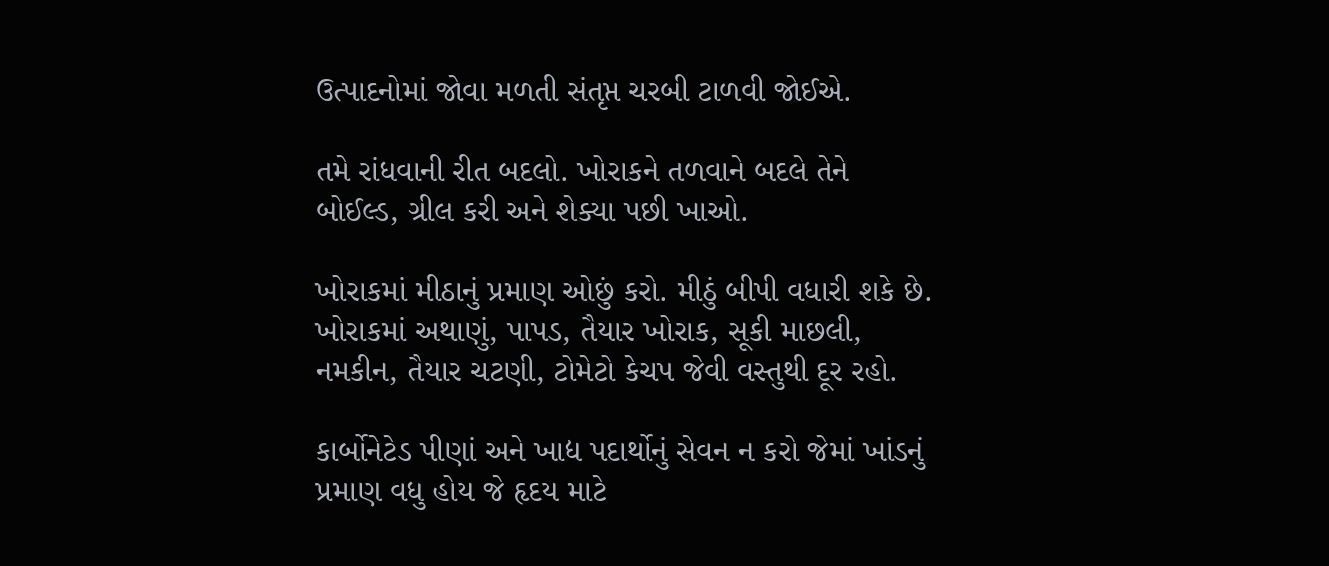ઉત્પાદનોમાં જોવા મળતી સંતૃપ્ત ચરબી ટાળવી જોઈએ.

તમે રાંધવાની રીત બદલો. ખોરાકને તળવાને બદલે તેને બોઈલ્ડ, ગ્રીલ કરી અને શેક્યા પછી ખાઓ.

ખોરાકમાં મીઠાનું પ્રમાણ ઓછું કરો. મીઠું બીપી વધારી શકે છે. ખોરાકમાં અથાણું, પાપડ, તૈયાર ખોરાક, સૂકી માછલી, નમકીન, તૈયાર ચટણી, ટોમેટો કેચપ જેવી વસ્તુથી દૂર રહો.

કાર્બોનેટેડ પીણાં અને ખાદ્ય પદાર્થોનું સેવન ન કરો જેમાં ખાંડનું પ્રમાણ વધુ હોય જે હૃદય માટે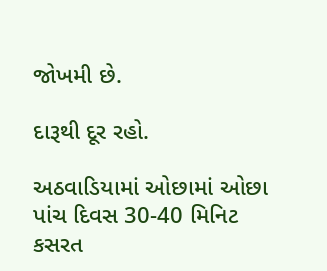જોખમી છે.

દારૂથી દૂર રહો.

અઠવાડિયામાં ઓછામાં ઓછા પાંચ દિવસ 30-40 મિનિટ કસરત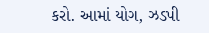કરો. આમાં યોગ, ઝડપી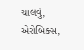ચાલવું, એરોબિક્સ,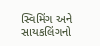સ્વિમિંગ અને સાયકલિંગનો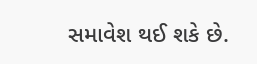સમાવેશ થઈ શકે છે.